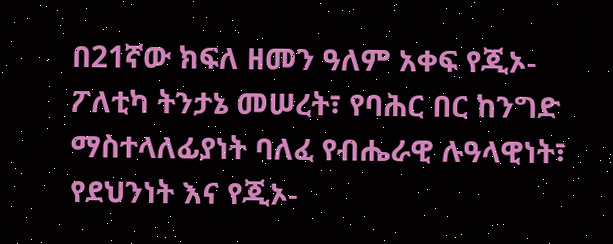በ21ኛው ክፍለ ዘመን ዓለም አቀፍ የጂኦ-ፖለቲካ ትንታኔ መሠረት፣ የባሕር በር ከንግድ ማስተላለፊያነት ባለፈ የብሔራዊ ሉዓላዊነት፣ የደህንነት እና የጂኦ-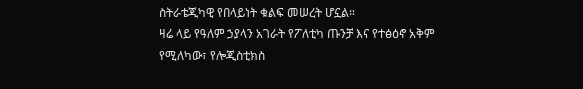ስትራቴጂካዊ የበላይነት ቁልፍ መሠረት ሆኗል።
ዛሬ ላይ የዓለም ኃያላን አገራት የፖለቲካ ጡንቻ እና የተፅዕኖ አቅም የሚለካው፣ የሎጂስቲክስ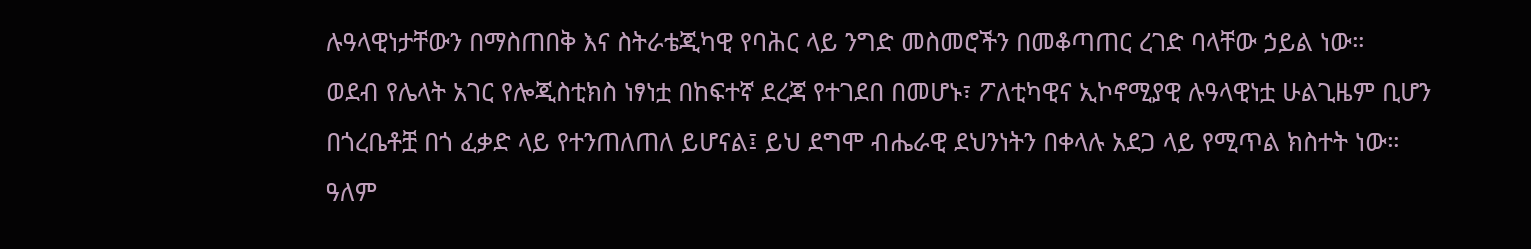ሉዓላዊነታቸውን በማስጠበቅ እና ስትራቴጂካዊ የባሕር ላይ ንግድ መስመሮችን በመቆጣጠር ረገድ ባላቸው ኃይል ነው።
ወደብ የሌላት አገር የሎጂስቲክስ ነፃነቷ በከፍተኛ ደረጃ የተገደበ በመሆኑ፣ ፖለቲካዊና ኢኮኖሚያዊ ሉዓላዊነቷ ሁልጊዜም ቢሆን በጎረቤቶቿ በጎ ፈቃድ ላይ የተንጠለጠለ ይሆናል፤ ይህ ደግሞ ብሔራዊ ደህንነትን በቀላሉ አደጋ ላይ የሚጥል ክስተት ነው።
ዓለም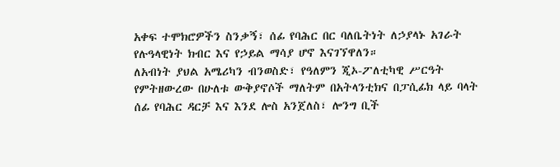አቀፍ ተሞክሮዎችን ስንቃኝ፣ ሰፊ የባሕር በር ባለቤትነት ለኃያላኑ አገራት የሉዓላዊነት ክብር እና የኃይል ማሳያ ሆኖ እናገኘዋለን።
ለአብነት ያህል አሜሪካን ብንወስድ፣ የዓለምን ጂኦ-ፖለቲካዊ ሥርዓት የምትዘውረው በሁለቱ ውቅያኖሶች ማለትም በአትላንቲክና በፓሲፊክ ላይ ባላት ሰፊ የባሕር ዳርቻ እና እንደ ሎስ አንጀለስ፣ ሎንግ ቢች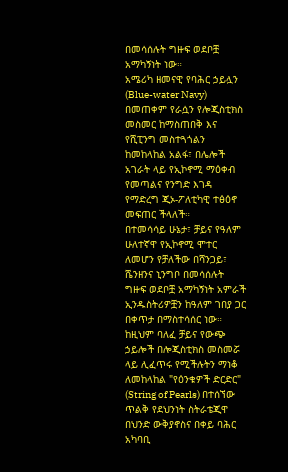በመሳሰሉት ግዙፍ ወደቦቿ አማካኝነት ነው።
አሜሪካ ዘመናዊ የባሕር ኃይሏን (Blue-water Navy) በመጠቀም የራሷን የሎጂስቲክስ መስመር ከማስጠበቅ እና የሺፒንግ መስተጓጎልን ከመከላከል አልፋ፣ በሌሎች አገራት ላይ የኢኮኖሚ ማዕቀብ የመጣልና የንግድ እገዳ የማድረግ ጂኦ-ፖለቲካዊ ተፅዕኖ መፍጠር ችላለች።
በተመሳሳይ ሁኔታ፣ ቻይና የዓለም ሁለተኛዋ የኢኮኖሚ ሞተር ለመሆን የቻለችው በሻንጋይ፣ ሼንዘንና ኒንግቦ በመሳሰሉት ግዙፍ ወደቦቿ አማካኝነት አምራች ኢንዱስትሪዎቿን ከዓለም ገበያ ጋር በቀጥታ በማስተሳሰር ነው።
ከዚህም ባለፈ ቻይና የውጭ ኃይሎች በሎጂስቲክስ መስመሯ ላይ ሊፈጥሩ የሚችሉትን ማነቆ ለመከላከል "የዕንቁዎች ድርድር" (String of Pearls) በተሰኘው ጥልቅ የደህንነት ስትራቴጂዋ በህንድ ውቅያኖስና በቀይ ባሕር አካባቢ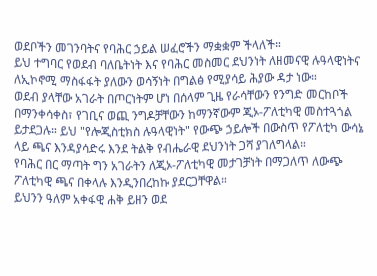ወደቦችን መገንባትና የባሕር ኃይል ሠፈሮችን ማቋቋም ችላለች።
ይህ ተግባር የወደብ ባለቤትነት እና የባሕር መስመር ደህንነት ለዘመናዊ ሉዓላዊነትና ለኢኮኖሚ ማስፋፋት ያለውን ወሳኝነት በግልፅ የሚያሳይ ሕያው ዳታ ነው።
ወደብ ያላቸው አገራት በጦርነትም ሆነ በሰላም ጊዜ የራሳቸውን የንግድ መርከቦች በማንቀሳቀስ፣ የገቢና ወጪ ንግዶቻቸውን ከማንኛውም ጂኦ-ፖለቲካዊ መስተጓጎል ይታደጋሉ። ይህ "የሎጂስቲክስ ሉዓላዊነት" የውጭ ኃይሎች በውስጥ የፖለቲካ ውሳኔ ላይ ጫና እንዳያሳድሩ እንደ ትልቅ የብሔራዊ ደህንነት ጋሻ ያገለግላል።
የባሕር በር ማጣት ግን አገራትን ለጂኦ-ፖለቲካዊ መታገቻነት በማጋለጥ ለውጭ ፖለቲካዊ ጫና በቀላሉ እንዲንበረከኩ ያደርጋቸዋል።
ይህንን ዓለም አቀፋዊ ሐቅ ይዘን ወደ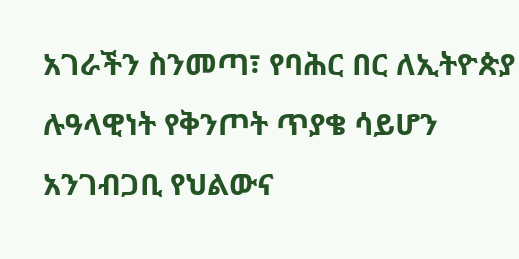አገራችን ስንመጣ፣ የባሕር በር ለኢትዮጵያ ሉዓላዊነት የቅንጦት ጥያቄ ሳይሆን አንገብጋቢ የህልውና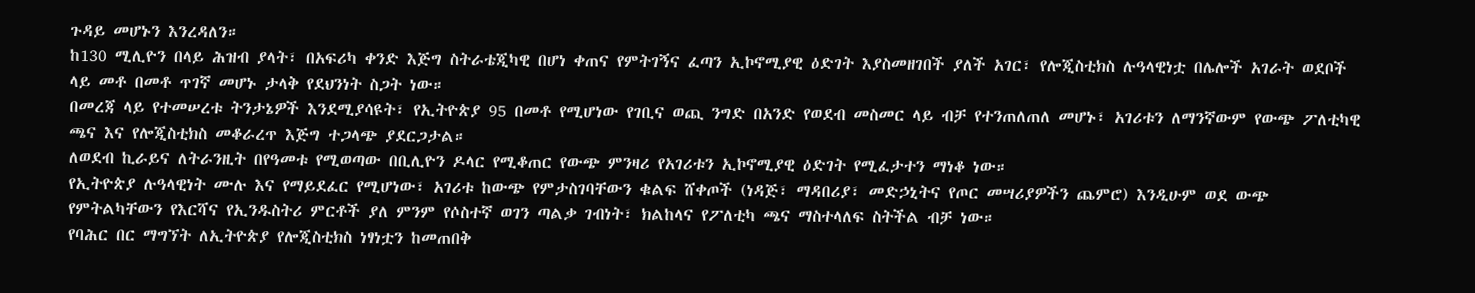ጉዳይ መሆኑን እንረዳለን።
ከ130 ሚሊዮን በላይ ሕዝብ ያላት፣ በአፍሪካ ቀንድ እጅግ ስትራቴጂካዊ በሆነ ቀጠና የምትገኝና ፈጣን ኢኮኖሚያዊ ዕድገት እያስመዘገበች ያለች አገር፣ የሎጂስቲክስ ሉዓላዊነቷ በሌሎች አገራት ወደቦች ላይ መቶ በመቶ ጥገኛ መሆኑ ታላቅ የደህንነት ስጋት ነው።
በመረጃ ላይ የተመሠረቱ ትንታኔዎች እንደሚያሳዩት፣ የኢትዮጵያ 95 በመቶ የሚሆነው የገቢና ወጪ ንግድ በአንድ የወደብ መስመር ላይ ብቻ የተንጠለጠለ መሆኑ፣ አገሪቱን ለማንኛውም የውጭ ፖለቲካዊ ጫና እና የሎጂስቲክስ መቆራረጥ እጅግ ተጋላጭ ያደርጋታል።
ለወደብ ኪራይና ለትራንዚት በየዓመቱ የሚወጣው በቢሊዮን ዶላር የሚቆጠር የውጭ ምንዛሪ የአገሪቱን ኢኮኖሚያዊ ዕድገት የሚፈታተን ማነቆ ነው።
የኢትዮጵያ ሉዓላዊነት ሙሉ እና የማይደፈር የሚሆነው፣ አገሪቱ ከውጭ የምታስገባቸውን ቁልፍ ሸቀጦች (ነዳጅ፣ ማዳበሪያ፣ መድኃኒትና የጦር መሣሪያዎችን ጨምሮ) እንዲሁም ወደ ውጭ የምትልካቸውን የእርሻና የኢንዱስትሪ ምርቶች ያለ ምንም የሶስተኛ ወገን ጣልቃ ገብነት፣ ክልከላና የፖለቲካ ጫና ማስተላለፍ ስትችል ብቻ ነው።
የባሕር በር ማግኘት ለኢትዮጵያ የሎጂስቲክስ ነፃነቷን ከመጠበቅ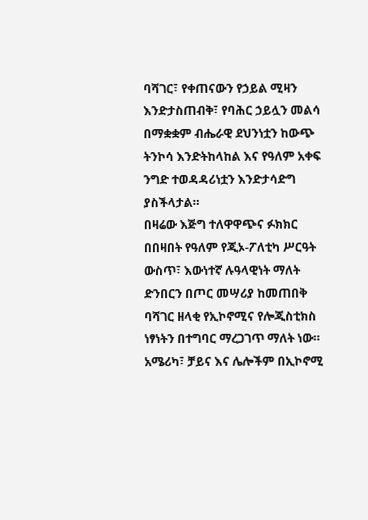ባሻገር፣ የቀጠናውን የኃይል ሚዛን እንድታስጠብቅ፣ የባሕር ኃይሏን መልሳ በማቋቋም ብሔራዊ ደህንነቷን ከውጭ ትንኮሳ እንድትከላከል እና የዓለም አቀፍ ንግድ ተወዳዳሪነቷን እንድታሳድግ ያስችላታል።
በዛሬው እጅግ ተለዋዋጭና ፉክክር በበዛበት የዓለም የጂኦ-ፖለቲካ ሥርዓት ውስጥ፣ እውነተኛ ሉዓላዊነት ማለት ድንበርን በጦር መሣሪያ ከመጠበቅ ባሻገር ዘላቂ የኢኮኖሚና የሎጂስቲክስ ነፃነትን በተግባር ማረጋገጥ ማለት ነው።
አሜሪካ፣ ቻይና እና ሌሎችም በኢኮኖሚ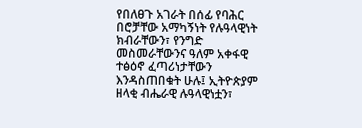የበለፀጉ አገራት በሰፊ የባሕር በሮቻቸው አማካኝነት የሉዓላዊነት ክብራቸውን፣ የንግድ መስመራቸውንና ዓለም አቀፋዊ ተፅዕኖ ፈጣሪነታቸውን እንዳስጠበቁት ሁሉ፤ ኢትዮጵያም ዘላቂ ብሔራዊ ሉዓላዊነቷን፣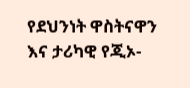የደህንነት ዋስትናዋን እና ታሪካዊ የጂኦ-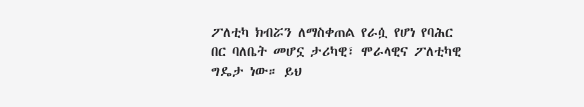ፖለቲካ ክብሯን ለማስቀጠል የራሷ የሆነ የባሕር በር ባለቤት መሆኗ ታሪካዊ፣ ሞራላዊና ፖለቲካዊ ግዴታ ነው። ይህ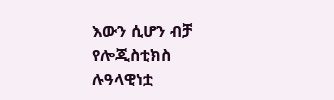እውን ሲሆን ብቻ የሎጂስቲክስ ሉዓላዊነቷ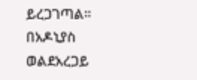ይረጋገጣል።
በአዶኒያስ ወልደአረጋይ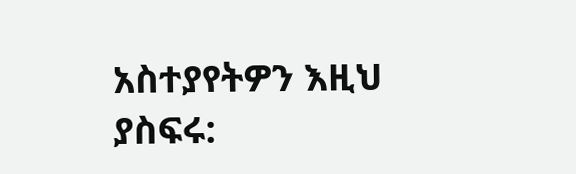አስተያየትዎን እዚህ ያስፍሩ: